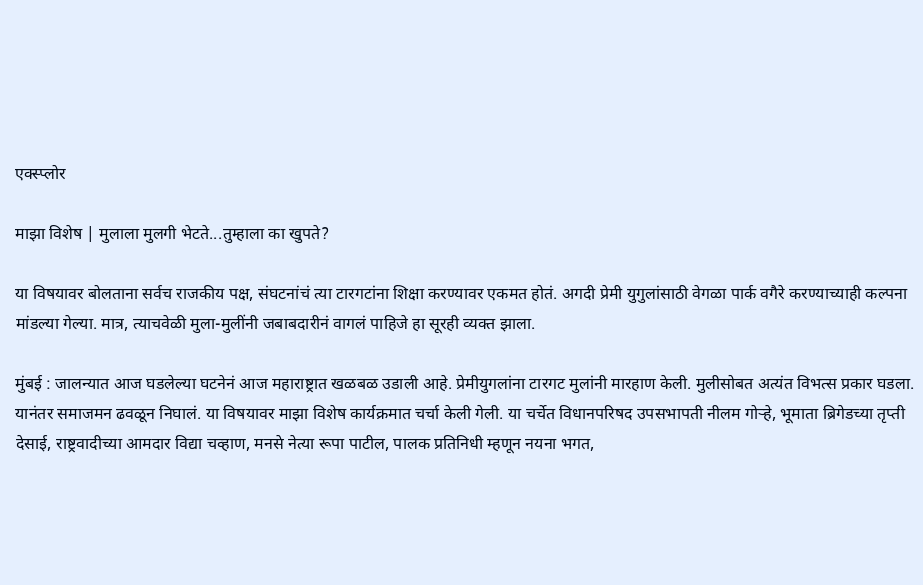एक्स्प्लोर

माझा विशेष | मुलाला मुलगी भेटते...तुम्हाला का खुपते?

या विषयावर बोलताना सर्वच राजकीय पक्ष, संघटनांचं त्या टारगटांना शिक्षा करण्यावर एकमत होतं. अगदी प्रेमी युगुलांसाठी वेगळा पार्क वगैरे करण्याच्याही कल्पना मांडल्या गेल्या. मात्र, त्याचवेळी मुला-मुलींनी जबाबदारीनं वागलं पाहिजे हा सूरही व्यक्त झाला.

मुंबई : जालन्यात आज घडलेल्या घटनेनं आज महाराष्ट्रात खळबळ उडाली आहे. प्रेमीयुगलांना टारगट मुलांनी मारहाण केली. मुलीसोबत अत्यंत विभत्स प्रकार घडला. यानंतर समाजमन ढवळून निघालं. या विषयावर माझा विशेष कार्यक्रमात चर्चा केली गेली. या चर्चेत विधानपरिषद उपसभापती नीलम गोऱ्हे, भूमाता ब्रिगेडच्या तृप्ती देसाई, राष्ट्रवादीच्या आमदार विद्या चव्हाण, मनसे नेत्या रूपा पाटील, पालक प्रतिनिधी म्हणून नयना भगत,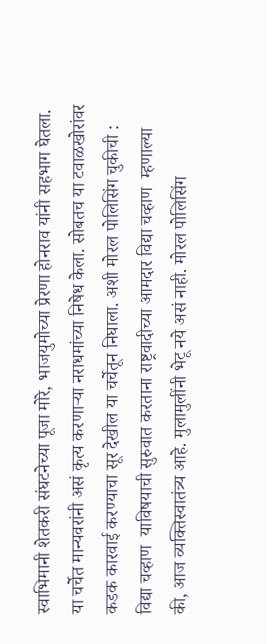स्वाभिमानी शेतकरी संघटनेच्या पूजा मोरे, भाजयुमोच्या प्रेरणा होनराव यांनी सहभाग घेतला. या चर्चेत मान्यवरांनी असं कृत्य करणाऱ्या नराधमांच्या निषेध केला. सोबतच या टवाळखोरांवर कडक कारवाई करण्याचा सूर देखील या चर्चेतून निघाला. अशी मोरल पोलिसिंग चुकीची : विद्या चव्हाण  याविषयाची सुरुवात करताना राष्ट्रवादीच्या आमदार विद्या चव्हाण  म्हणाल्या की, आज व्यक्तिस्वातंत्र्य आहे. मुलामुलींनी भेटू नये असं नाही. मोरल पोलिसिंग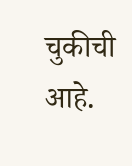चुकीची आहे.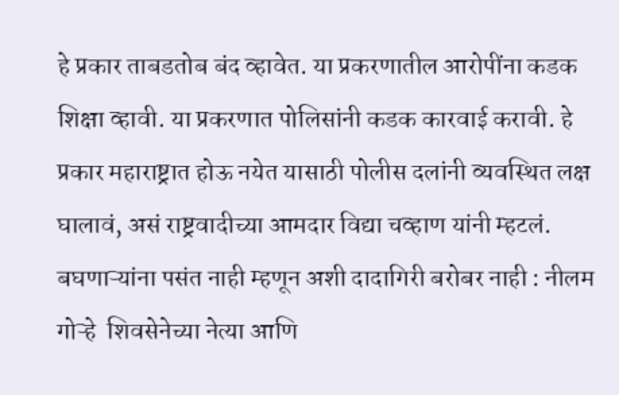हे प्रकार ताबडतोब बंद व्हावेत. या प्रकरणातील आरोपींना कडक शिक्षा व्हावी. या प्रकरणात पोलिसांनी कडक कारवाई करावी. हे प्रकार महाराष्ट्रात होऊ नयेत यासाठी पोलीस दलांनी व्यवस्थित लक्ष घालावं, असं राष्ट्रवादीच्या आमदार विद्या चव्हाण यांनी म्हटलं. बघणाऱ्यांना पसंत नाही म्हणून अशी दादागिरी बरोबर नाही : नीलम गोऱ्हे  शिवसेनेच्या नेत्या आणि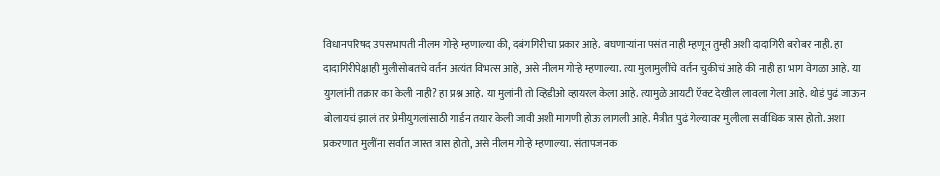विधानपरिषद उपसभापती नीलम गोऱ्हे म्हणाल्या की, दबंगगिरीचा प्रकार आहे. बघणाऱ्यांना पसंत नाही म्हणून तुम्ही अशी दादागिरी बरोबर नाही. हा दादागिरीपेक्षाही मुलीसोबतचे वर्तन अत्यंत विभत्स आहे, असे नीलम गोऱ्हे म्हणाल्या. त्या मुलामुलींचे वर्तन चुकीचं आहे की नाही हा भाग वेगळा आहे. या युगलांनी तक्रार का केली नाही? हा प्रश्न आहे. या मुलांनी तो व्हिडीओ व्हायरल केला आहे. त्यामुळे आयटी ऍक्ट देखील लावला गेला आहे. थोडं पुढं जाऊन बोलायचं झालं तर प्रेमीयुगलांसाठी गार्डन तयार केली जावी अशी मागणी होऊ लागली आहे. मैत्रीत पुढं गेल्यावर मुलीला सर्वाधिक त्रास होतो. अशा प्रकरणात मुलींना सर्वात जास्त त्रास होतो, असे नीलम गोऱ्हे म्हणाल्या. संतापजनक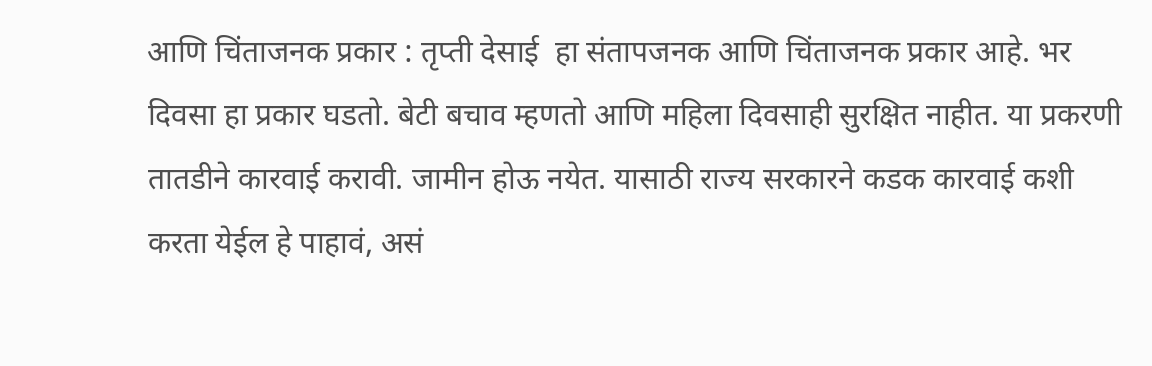आणि चिंताजनक प्रकार : तृप्ती देसाई  हा संतापजनक आणि चिंताजनक प्रकार आहे. भर दिवसा हा प्रकार घडतो. बेटी बचाव म्हणतो आणि महिला दिवसाही सुरक्षित नाहीत. या प्रकरणी तातडीने कारवाई करावी. जामीन होऊ नयेत. यासाठी राज्य सरकारने कडक कारवाई कशी करता येईल हे पाहावं, असं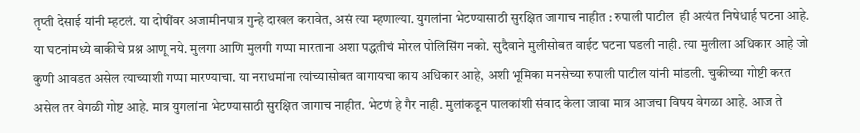तृप्ती देसाई यांनी म्हटलं. या दोषींवर अजामीनपात्र गुन्हे दाखल करावेत, असं त्या म्हणाल्या. युगलांना भेटण्यासाठी सुरक्षित जागाच नाहीत : रुपाली पाटील  ही अत्यंत निषेधार्ह घटना आहे. या घटनांमध्ये बाकीचे प्रश्न आणू नये. मुलगा आणि मुलगी गप्पा मारताना अशा पद्धतीचं मोरल पोलिसिंग नको. सुदैवाने मुलीसोबत वाईट घटना घडली नाही. त्या मुलीला अधिकार आहे जो कुणी आवडत असेल त्याच्याशी गप्पा मारण्याचा. या नराधमांना त्यांच्यासोबत वागायचा काय अधिकार आहे, अशी भूमिका मनसेच्या रुपाली पाटील यांनी मांडली. चुकीच्या गोष्टी करत असेल तर वेगळी गोष्ट आहे. मात्र युगलांना भेटण्यासाठी सुरक्षित जागाच नाहीत. भेटणं हे गैर नाही. मुलांकडून पालकांशी संवाद केला जावा मात्र आजचा विषय वेगळा आहे. आज ते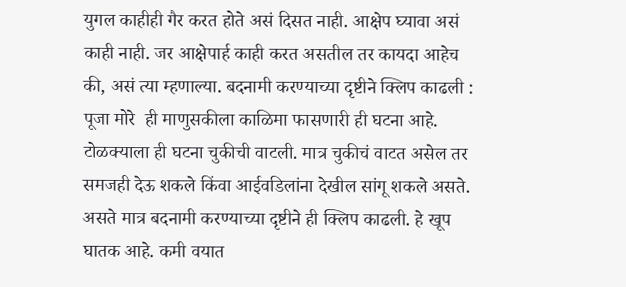युगल काहीही गैर करत होते असं दिसत नाही. आक्षेप घ्यावा असं काही नाही. जर आक्षेपार्ह काही करत असतील तर कायदा आहेच की, असं त्या म्हणाल्या. बदनामी करण्याच्या दृष्टीने क्लिप काढली : पूजा मोरे  ही माणुसकीला काळिमा फासणारी ही घटना आहे. टोळक्याला ही घटना चुकीची वाटली. मात्र चुकीचं वाटत असेल तर समजही देऊ शकले किंवा आईवडिलांना देखील सांगू शकले असते. असते मात्र बदनामी करण्याच्या दृष्टीने ही क्लिप काढली. हे खूप घातक आहे. कमी वयात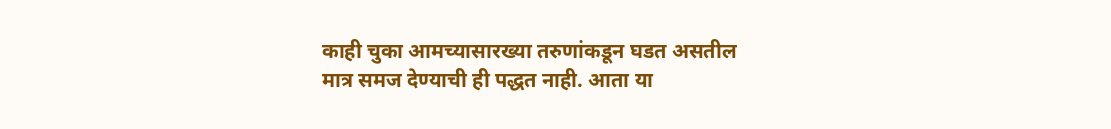काही चुका आमच्यासारख्या तरुणांकडून घडत असतील मात्र समज देण्याची ही पद्धत नाही. आता या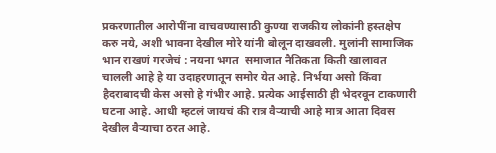प्रकरणातील आरोपींना वाचवण्यासाठी कुण्या राजकीय लोकांनी हस्तक्षेप करु नये, अशी भावना देखील मोरे यांनी बोलून दाखवली. मुलांनी सामाजिक भान राखणं गरजेचं : नयना भगत  समाजात नैतिकता किती खालावत चालली आहे हे या उदाहरणातून समोर येत आहे. निर्भया असो किंवा हैदराबादची केस असो हे गंभीर आहे. प्रत्येक आईसाठी ही भेदरवून टाकणारी घटना आहे. आधी म्हटलं जायचं की रात्र वैऱ्याची आहे मात्र आता दिवस देखील वैऱ्याचा ठरत आहे.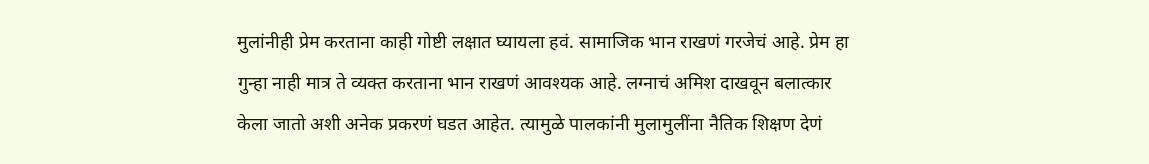मुलांनीही प्रेम करताना काही गोष्टी लक्षात घ्यायला हवं. सामाजिक भान राखणं गरजेचं आहे. प्रेम हा गुन्हा नाही मात्र ते व्यक्त करताना भान राखणं आवश्यक आहे. लग्नाचं अमिश दाखवून बलात्कार केला जातो अशी अनेक प्रकरणं घडत आहेत. त्यामुळे पालकांनी मुलामुलींना नैतिक शिक्षण देणं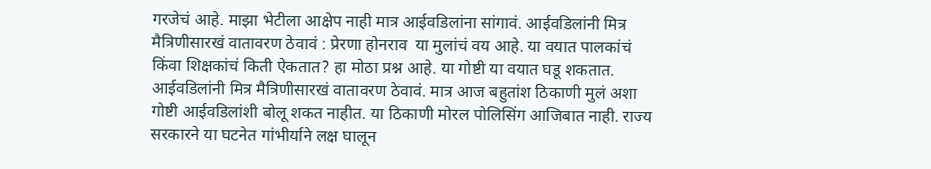गरजेचं आहे. माझा भेटीला आक्षेप नाही मात्र आईवडिलांना सांगावं. आईवडिलांनी मित्र मैत्रिणीसारखं वातावरण ठेवावं : प्रेरणा होनराव  या मुलांचं वय आहे. या वयात पालकांचं किंवा शिक्षकांचं किती ऐकतात? हा मोठा प्रश्न आहे. या गोष्टी या वयात घडू शकतात. आईवडिलांनी मित्र मैत्रिणीसारखं वातावरण ठेवावं. मात्र आज बहुतांश ठिकाणी मुलं अशा गोष्टी आईवडिलांशी बोलू शकत नाहीत. या ठिकाणी मोरल पोलिसिंग आजिबात नाही. राज्य सरकारने या घटनेत गांभीर्याने लक्ष घालून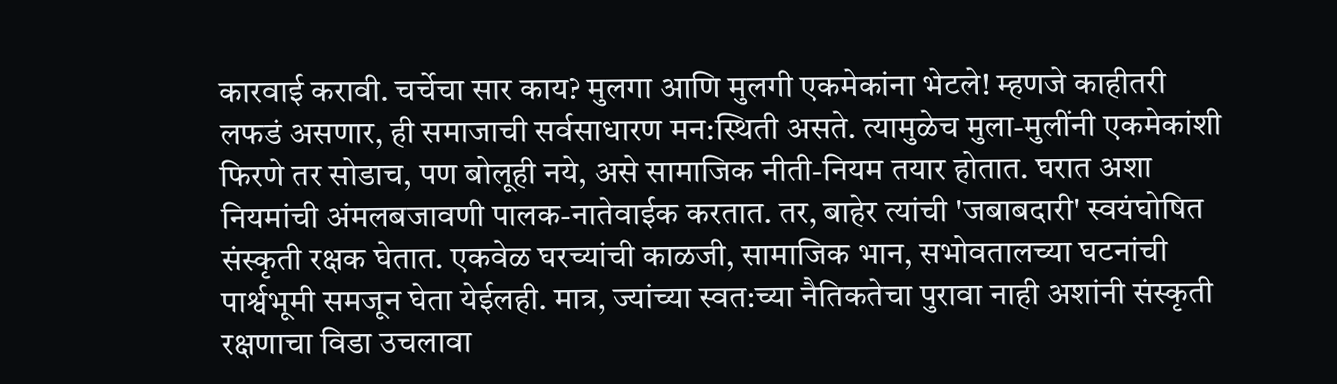कारवाई करावी. चर्चेचा सार काय? मुलगा आणि मुलगी एकमेकांना भेटले! म्हणजे काहीतरी लफडं असणार, ही समाजाची सर्वसाधारण मन:स्थिती असते. त्यामुळेच मुला-मुलींनी एकमेकांशी फिरणे तर सोडाच, पण बोलूही नये, असे सामाजिक नीती-नियम तयार होतात. घरात अशा नियमांची अंमलबजावणी पालक-नातेवाईक करतात. तर, बाहेर त्यांची 'जबाबदारी' स्वयंघोषित संस्कृती रक्षक घेतात. एकवेळ घरच्यांची काळजी, सामाजिक भान, सभोवतालच्या घटनांची पार्श्वभूमी समजून घेता येईलही. मात्र, ज्यांच्या स्वत:च्या नैतिकतेचा पुरावा नाही अशांनी संस्कृती रक्षणाचा विडा उचलावा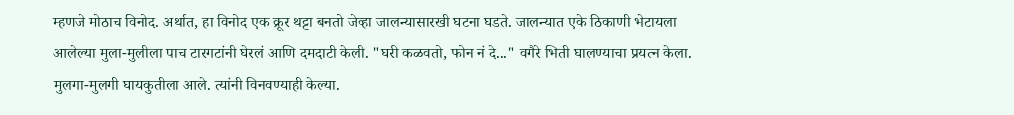म्हणजे मोठाच विनोद. अर्थात, हा विनोद एक क्रूर थट्टा बनतो जेव्हा जालन्यासारखी घटना घडते. जालन्यात एके ठिकाणी भेटायला आलेल्या मुला-मुलीला पाच टारगटांनी घेरलं आणि दमदाटी केली. "घरी कळवतो, फोन नं दे..." वगैरे भिती घालण्याचा प्रयत्न केला. मुलगा-मुलगी घायकुतीला आले. त्यांनी विनवण्याही केल्या.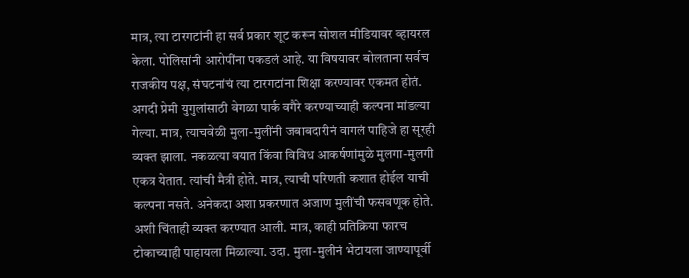मात्र, त्या टारगटांनी हा सर्व प्रकार शूट करून सोशल मीडियावर व्हायरल केला. पोलिसांनी आरोपींना पकडलं आहे. या विषयावर बोलताना सर्वच राजकीय पक्ष, संघटनांचं त्या टारगटांना शिक्षा करण्यावर एकमत होतं. अगदी प्रेमी युगुलांसाठी वेगळा पार्क वगैरे करण्याच्याही कल्पना मांडल्या गेल्या. मात्र, त्याचवेळी मुला-मुलींनी जबाबदारीनं वागलं पाहिजे हा सूरही व्यक्त झाला. नकळत्या वयात किंवा विविध आकर्षणांमुळे मुलगा-मुलगी एकत्र येतात. त्यांची मैत्री होते. मात्र, त्याची परिणती कशात होईल याची कल्पना नसते. अनेकदा अशा प्रकरणात अजाण मुलींची फसवणूक होते. अशी चिंताही व्यक्त करण्यात आली. मात्र, काही प्रतिक्रिया फारच टोकाच्याही पाहायला मिळाल्या. उदा. मुला-मुलीनं भेटायला जाण्यापूर्वी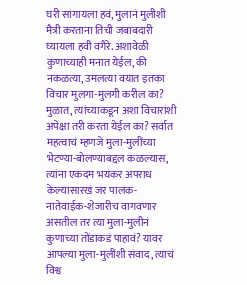घरी सांगायला हवं, मुलानं मुलीशी मैत्री करताना तिची जबाबदारी घ्यायला हवी वगैरे. अशावेळी कुणाच्याही मनात येईल, की नकळत्या, उमलत्या वयात इतका विचार मुलगा-मुलगी करील का? मुळात, त्यांच्याकडून अशा विचारांशी अपेक्षा तरी करता येईल का? सर्वात महत्वाचं म्हणजे मुला-मुलींच्या भेटण्या-बोलण्याबद्दल कळल्यास, त्यांना एकदम भयंकर अपराध केल्यासारखं जर पालक-नातेवाईक-शेजारीच वागवणार असतील तर त्या मुला-मुलीनं कुणाच्या तोंडाकडं पाहावं? यावर आपल्या मुला-मुलींशी संवाद, त्याचं विश्व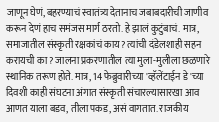जाणून घेणं, बहरण्याचं स्वातंत्र्य देतानाच जबाबदारीची जाणीव करून देणं हाच समंजस मार्ग ठरतो. हे झालं कुटुंबाचं. मात्र, समाजातील संस्कृती रक्षकांचं काय? त्यांची दंडेलशाही सहन करायची का? जालना प्रकरणातील त्या मुला-मुलीला छळणारे स्थानिक तरूण होते. मात्र, 14 फेब्रुवारीच्या 'व्हॅलेंटाईन डे'च्या दिवशी काही संघटना अंगात संस्कृती संचारल्यासारखा आव आणत याला बडव, तीला पकड, असं वागतात. राजकीय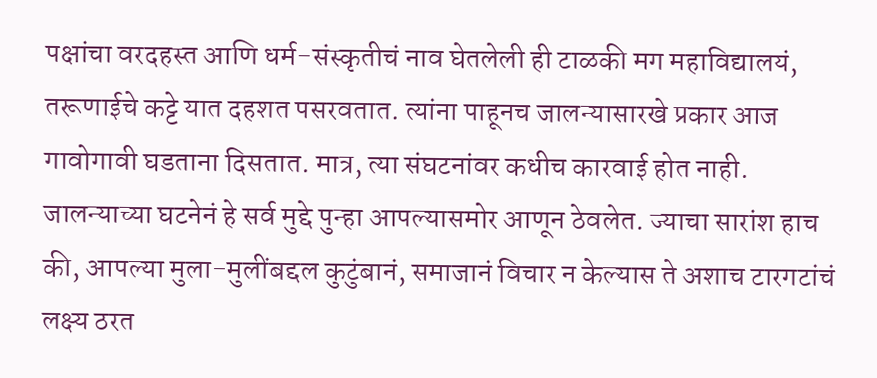पक्षांचा वरदहस्त आणि धर्म-संस्कृतीचं नाव घेतलेली ही टाळकी मग महाविद्यालयं, तरूणाईचे कट्टे यात दहशत पसरवतात. त्यांना पाहूनच जालन्यासारखे प्रकार आज गावोगावी घडताना दिसतात. मात्र, त्या संघटनांवर कधीच कारवाई होत नाही. जालन्याच्या घटनेनं हे सर्व मुद्दे पुन्हा आपल्यासमोर आणून ठेवलेत. ज्याचा सारांश हाच की, आपल्या मुला-मुलींबद्दल कुटुंबानं, समाजानं विचार न केल्यास ते अशाच टारगटांचं लक्ष्य ठरत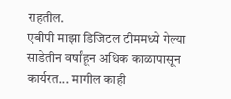राहतील.
एबीपी माझा डिजिटल टीममध्ये गेल्या साडेतीन वर्षांहून अधिक काळापासून कार्यरत... मागील काही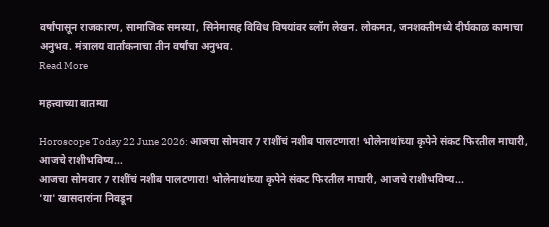वर्षांपासून राजकारण, सामाजिक समस्या, सिनेमासह विविध विषयांवर ब्लॉग लेखन. लोकमत, जनशक्तीमध्ये दीर्घकाळ कामाचा अनुभव. मंत्रालय वार्तांकनाचा तीन वर्षांचा अनुभव.
Read More

महत्त्वाच्या बातम्या

Horoscope Today 22 June 2026: आजचा सोमवार 7 राशींचं नशीब पालटणारा! भोलेनाथांच्या कृपेने संकट फिरतील माघारी, आजचे राशीभविष्य...
आजचा सोमवार 7 राशींचं नशीब पालटणारा! भोलेनाथांच्या कृपेने संकट फिरतील माघारी, आजचे राशीभविष्य...
'या' खासदारांना निवडून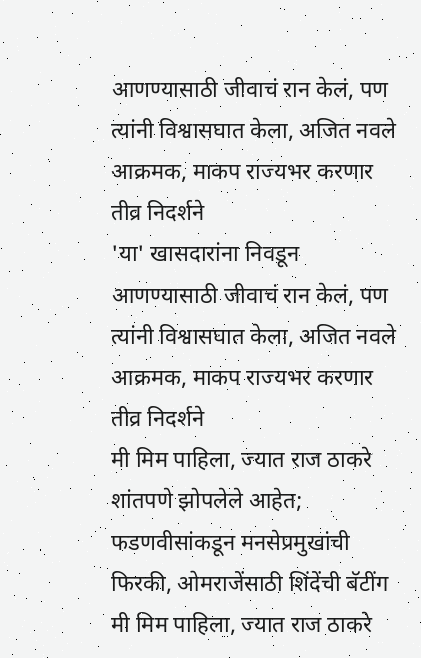आणण्यासाठी जीवाचं रान केलं, पण त्यांनी विश्वासघात केला, अजित नवले आक्रमक, माकप राज्यभर करणार तीव्र निदर्शने
'या' खासदारांना निवडून आणण्यासाठी जीवाचं रान केलं, पण त्यांनी विश्वासघात केला, अजित नवले आक्रमक, माकप राज्यभर करणार तीव्र निदर्शने
मी मिम पाहिला, ज्यात राज ठाकरे शांतपणे झोपलेले आहेत; फडणवीसांकडून मनसेप्रमुखांची फिरकी, ओमराजेंसाठी शिंदेंची बॅटींग
मी मिम पाहिला, ज्यात राज ठाकरे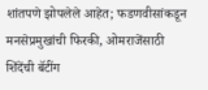शांतपणे झोपलेले आहेत; फडणवीसांकडून मनसेप्रमुखांची फिरकी, ओमराजेंसाठी शिंदेंची बॅटींग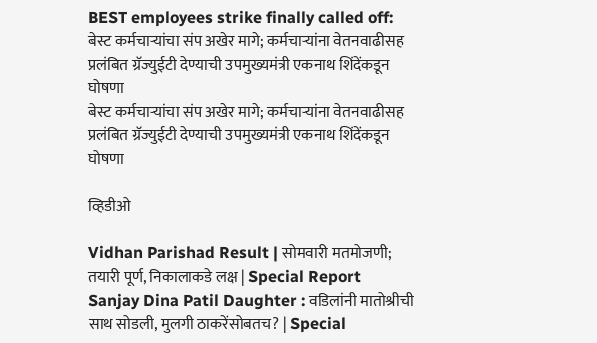BEST employees strike finally called off: बेस्ट कर्मचाऱ्यांचा संप अखेर मागे; कर्मचाऱ्यांना वेतनवाढीसह प्रलंबित ग्रॅज्युईटी देण्याची उपमुख्यमंत्री एकनाथ शिंदेंकडून घोषणा
बेस्ट कर्मचाऱ्यांचा संप अखेर मागे; कर्मचाऱ्यांना वेतनवाढीसह प्रलंबित ग्रॅज्युईटी देण्याची उपमुख्यमंत्री एकनाथ शिंदेंकडून घोषणा

व्हिडीओ

Vidhan Parishad Result | सोमवारी मतमोजणी; तयारी पूर्ण, निकालाकडे लक्ष | Special Report
Sanjay Dina Patil Daughter : वडिलांनी मातोश्रीची साथ सोडली, मुलगी ठाकरेंसोबतच? | Special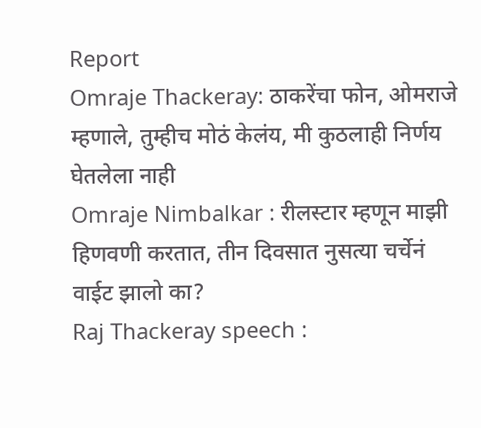Report
Omraje Thackeray: ठाकरेंचा फोन, ओमराजे म्हणाले, तुम्हीच मोठं केलंय, मी कुठलाही निर्णय घेतलेला नाही
Omraje Nimbalkar : रीलस्टार म्हणून माझी हिणवणी करतात, तीन दिवसात नुसत्या चर्चेनं वाईट झालो का?
Raj Thackeray speech :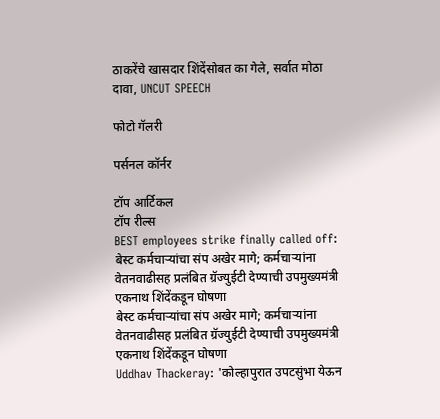ठाकरेंचे खासदार शिंदेंसोबत का गेले, सर्वात मोठा दावा, UNCUT SPEECH

फोटो गॅलरी

पर्सनल कॉर्नर

टॉप आर्टिकल
टॉप रील्स
BEST employees strike finally called off: बेस्ट कर्मचाऱ्यांचा संप अखेर मागे; कर्मचाऱ्यांना वेतनवाढीसह प्रलंबित ग्रॅज्युईटी देण्याची उपमुख्यमंत्री एकनाथ शिंदेंकडून घोषणा
बेस्ट कर्मचाऱ्यांचा संप अखेर मागे; कर्मचाऱ्यांना वेतनवाढीसह प्रलंबित ग्रॅज्युईटी देण्याची उपमुख्यमंत्री एकनाथ शिंदेंकडून घोषणा
Uddhav Thackeray: 'कोल्हापुरात उपटसुंभा येऊन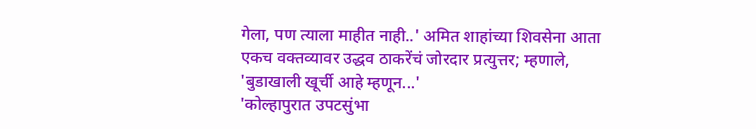गेला, पण त्याला माहीत नाही..' अमित शाहांच्या शिवसेना आता एकच वक्तव्यावर उद्धव ठाकरेंचं जोरदार प्रत्युत्तर; म्हणाले, 'बुडाखाली खूर्ची आहे म्हणून...'
'कोल्हापुरात उपटसुंभा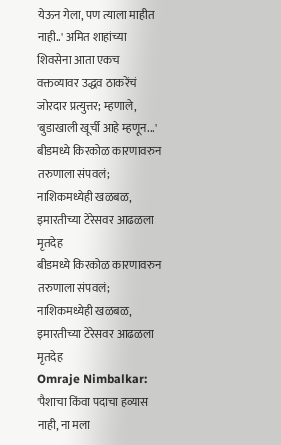येऊन गेला, पण त्याला माहीत नाही..' अमित शाहांच्या शिवसेना आता एकच वक्तव्यावर उद्धव ठाकरेंचं जोरदार प्रत्युत्तर; म्हणाले, 'बुडाखाली खूर्ची आहे म्हणून...'
बीडमध्ये किरकोळ कारणावरुन तरुणाला संपवलं; नाशिकमध्येही खळबळ, इमारतीच्या टेरेसवर आढळला मृतदेह
बीडमध्ये किरकोळ कारणावरुन तरुणाला संपवलं; नाशिकमध्येही खळबळ, इमारतीच्या टेरेसवर आढळला मृतदेह
Omraje Nimbalkar: 'पैशाचा किंवा पदाचा हव्यास नाही, ना मला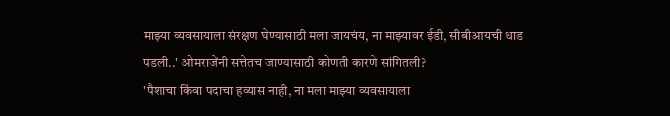माझ्या व्यवसायाला संरक्षण घेण्यासाठी मला जायचंय, ना माझ्यावर ईडी, सीबीआयची धाड पडली..' ओमराजेंनी सत्तेतच जाण्यासाठी कोणती कारणे सांगितली?
'पैशाचा किंवा पदाचा हव्यास नाही, ना मला माझ्या व्यवसायाला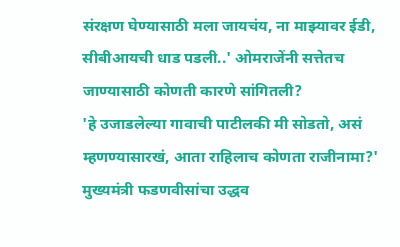संरक्षण घेण्यासाठी मला जायचंय, ना माझ्यावर ईडी, सीबीआयची धाड पडली..' ओमराजेंनी सत्तेतच जाण्यासाठी कोणती कारणे सांगितली?
'हे उजाडलेल्या गावाची पाटीलकी मी सोडतो, असं म्हणण्यासारखं, आता राहिलाच कोणता राजीनामा?' मुख्यमंत्री फडणवीसांचा उद्धव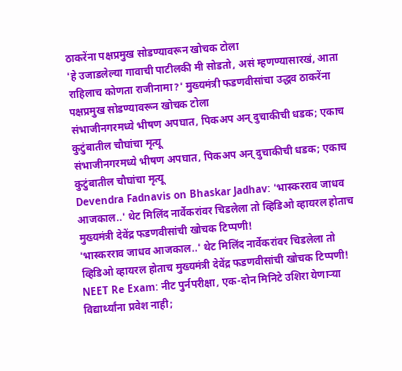ठाकरेंना पक्षप्रमुख सोडण्यावरून खोचक टोला
'हे उजाडलेल्या गावाची पाटीलकी मी सोडतो, असं म्हणण्यासारखं, आता राहिलाच कोणता राजीनामा?' मुख्यमंत्री फडणवीसांचा उद्धव ठाकरेंना पक्षप्रमुख सोडण्यावरून खोचक टोला
संभाजीनगरमध्ये भीषण अपघात, पिकअप अन् दुचाकीची धडक; एकाच कुटुंबातील चौघांचा मृत्यू
संभाजीनगरमध्ये भीषण अपघात, पिकअप अन् दुचाकीची धडक; एकाच कुटुंबातील चौघांचा मृत्यू
Devendra Fadnavis on Bhaskar Jadhav: 'भास्करराव जाधव आजकाल..' थेट मिलिंद नार्वेकरांवर चिडलेला तो व्हिडिओ व्हायरल होताच मुख्यमंत्री देवेंद्र फडणवीसांची खोचक टिप्पणी!
'भास्करराव जाधव आजकाल..' थेट मिलिंद नार्वेकरांवर चिडलेला तो व्हिडिओ व्हायरल होताच मुख्यमंत्री देवेंद्र फडणवीसांची खोचक टिप्पणी!
NEET Re Exam: नीट पुर्नपरीक्षा, एक-दोन मिनिटे उशिरा येणाऱ्या विद्यार्थ्यांना प्रवेश नाही;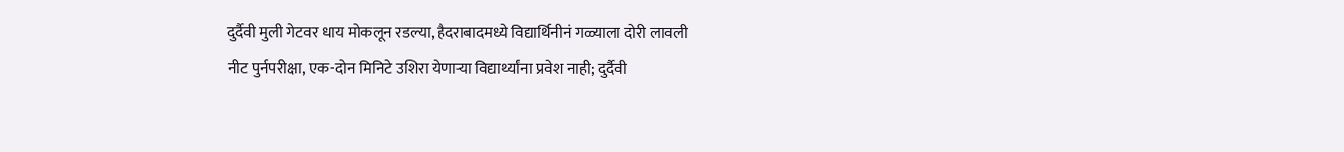दुर्दैवी मुली गेटवर धाय मोकलून रडल्या, हैदराबादमध्ये विद्यार्थिनीनं गळ्याला दोरी लावली
नीट पुर्नपरीक्षा, एक-दोन मिनिटे उशिरा येणाऱ्या विद्यार्थ्यांना प्रवेश नाही; दुर्दैवी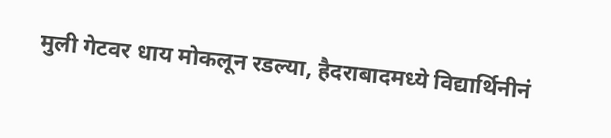मुली गेटवर धाय मोकलून रडल्या, हैदराबादमध्ये विद्यार्थिनीनं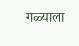गळ्याला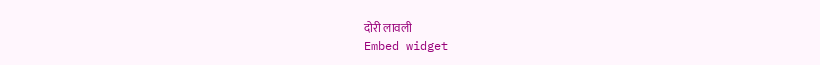दोरी लावली
Embed widget